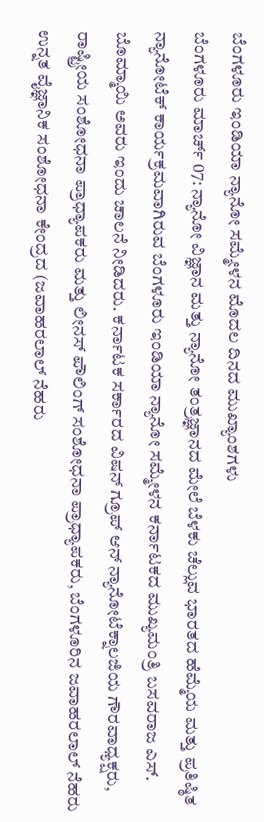ಬೆಂಗಳೂರು ಇಂಡಿಯಾ ನ್ಯಾನೋ ಸಮ್ಮೇಳನ ಮೊದಲ ದಿನದ ಮುಖ್ಯಾಂಶಗಳು
ಬೆಂಗಳೂರು ಮಾರ್ಚ್ 07: ನ್ಯಾನೋ ವಿಜ್ಞಾನ ಮತ್ತು ನ್ಯಾನೋ ತಂತ್ರಜ್ಞಾನದ ಮೇಲೆ ಬೆಳಕು ಚೆಲ್ಲುವ ಭಾರತದ ಹೆಮ್ಮೆಯ ಮತ್ತು ಪ್ರತಿಷ್ಠಿತ ನ್ಯಾನೋಟೆಕ್ ಕಾರ್ಯಕ್ರಮವಾಗಿರುವ ಬೆಂಗಳೂರು ಇಂಡಿಯಾ ನ್ಯಾನೋ ಸಮ್ಮೇಳನ ಕರ್ನಾಟಕದ ಮುಖ್ಯಮಂತ್ರಿ ಬಸವರಾಜ ಎಸ್. ಬೊಮ್ಮಾಯಿ ಅವರು ಇಂದು ಚಾಲನೆ ನೀಡಿದರು. ಕರ್ನಾಟಕ ಸರ್ಕಾರದ ವಿಷನ್ ಗ್ರೂಪ್ ಆನ್ ನ್ಯಾನೋಟೆಕ್ನಾಲಜಿಯ ಗೌರವಾಧ್ಯಕ್ಷರು, ರಾಷ್ಟ್ರೀಯ ಸಂಶೋಧನಾ ಪ್ರಾಧ್ಯಾಪಕರು ಮತ್ತು ಲೀನಸ್ ಪೌಲಿಂಗ್ ಸಂಶೋಧನಾ ಪ್ರಾಧ್ಯಾಪಕರು, ಬೆಂಗಳೂರಿನ ಜವಾಹರಲಾಲ್ ನೆಹರು ಉನ್ನತ ವೈಜ್ಞಾನಿಕ ಸಂಶೋಧನಾ ಕೇಂದ್ರದ (ಜವಾಹರಲಾಲ್ ನೆಹರು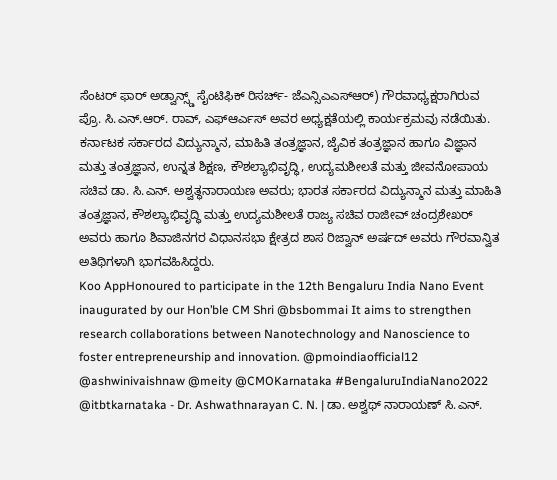ಸೆಂಟರ್ ಫಾರ್ ಅಡ್ವಾನ್ಸ್ಡ್ ಸೈಂಟಿಫಿಕ್ ರಿಸರ್ಚ್- ಜೆಎನ್ಸಿಎಎಸ್ಆರ್) ಗೌರವಾಧ್ಯಕ್ಷರಾಗಿರುವ ಪ್ರೊ. ಸಿ.ಎನ್.ಆರ್. ರಾವ್, ಎಫ್ಆರ್ಎಸ್ ಅವರ ಅಧ್ಯಕ್ಷತೆಯಲ್ಲಿ ಕಾರ್ಯಕ್ರಮವು ನಡೆಯಿತು.
ಕರ್ನಾಟಕ ಸರ್ಕಾರದ ವಿದ್ಯುನ್ಮಾನ, ಮಾಹಿತಿ ತಂತ್ರಜ್ಞಾನ, ಜೈವಿಕ ತಂತ್ರಜ್ಞಾನ ಹಾಗೂ ವಿಜ್ಞಾನ ಮತ್ತು ತಂತ್ರಜ್ಞಾನ, ಉನ್ನತ ಶಿಕ್ಷಣ, ಕೌಶಲ್ಯಾಭಿವೃದ್ಧಿ, ಉದ್ಯಮಶೀಲತೆ ಮತ್ತು ಜೀವನೋಪಾಯ ಸಚಿವ ಡಾ. ಸಿ.ಎನ್. ಅಶ್ವತ್ಥನಾರಾಯಣ ಅವರು; ಭಾರತ ಸರ್ಕಾರದ ವಿದ್ಯುನ್ಮಾನ ಮತ್ತು ಮಾಹಿತಿ ತಂತ್ರಜ್ಞಾನ, ಕೌಶಲ್ಯಾಭಿವೃದ್ಧಿ ಮತ್ತು ಉದ್ಯಮಶೀಲತೆ ರಾಜ್ಯ ಸಚಿವ ರಾಜೀವ್ ಚಂದ್ರಶೇಖರ್ ಅವರು ಹಾಗೂ ಶಿವಾಜಿನಗರ ವಿಧಾನಸಭಾ ಕ್ಷೇತ್ರದ ಶಾಸ ರಿಜ್ವಾನ್ ಅರ್ಷದ್ ಅವರು ಗೌರವಾನ್ವಿತ ಅತಿಥಿಗಳಾಗಿ ಭಾಗವಹಿಸಿದ್ದರು.
Koo AppHonoured to participate in the 12th Bengaluru India Nano Event inaugurated by our Hon’ble CM Shri @bsbommai It aims to strengthen research collaborations between Nanotechnology and Nanoscience to foster entrepreneurship and innovation. @pmoindiaofficial12 @ashwinivaishnaw @meity @CMOKarnataka #BengaluruIndiaNano2022 @itbtkarnataka - Dr. Ashwathnarayan C. N. | ಡಾ. ಅಶ್ವಥ್ ನಾರಾಯಣ್ ಸಿ.ಎನ್.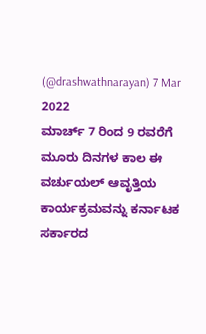(@drashwathnarayan) 7 Mar 2022
ಮಾರ್ಚ್ 7 ರಿಂದ 9 ರವರೆಗೆ ಮೂರು ದಿನಗಳ ಕಾಲ ಈ ವರ್ಚುಯಲ್ ಆವೃತ್ತಿಯ ಕಾರ್ಯಕ್ರಮವನ್ನು ಕರ್ನಾಟಕ ಸರ್ಕಾರದ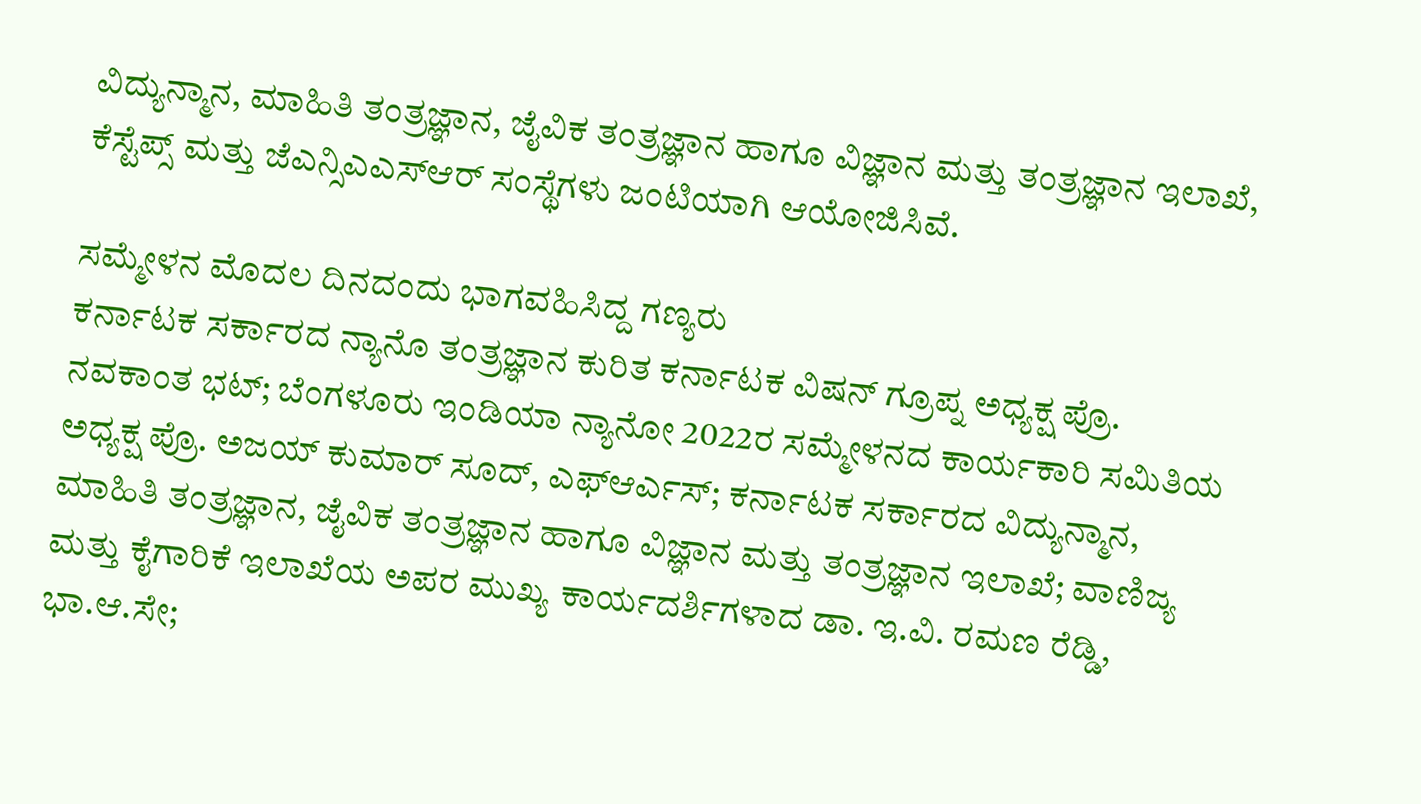ವಿದ್ಯುನ್ಮಾನ, ಮಾಹಿತಿ ತಂತ್ರಜ್ಞಾನ, ಜೈವಿಕ ತಂತ್ರಜ್ಞಾನ ಹಾಗೂ ವಿಜ್ಞಾನ ಮತ್ತು ತಂತ್ರಜ್ಞಾನ ಇಲಾಖೆ, ಕೆಸ್ಟೆಪ್ಸ್ ಮತ್ತು ಜೆಎನ್ಸಿಎಎಸ್ಆರ್ ಸಂಸ್ಥೆಗಳು ಜಂಟಿಯಾಗಿ ಆಯೋಜಿಸಿವೆ.

ಸಮ್ಮೇಳನ ಮೊದಲ ದಿನದಂದು ಭಾಗವಹಿಸಿದ್ದ ಗಣ್ಯರು
ಕರ್ನಾಟಕ ಸರ್ಕಾರದ ನ್ಯಾನೊ ತಂತ್ರಜ್ಞಾನ ಕುರಿತ ಕರ್ನಾಟಕ ವಿಷನ್ ಗ್ರೂಪ್ನ ಅಧ್ಯಕ್ಷ ಪ್ರೊ. ನವಕಾಂತ ಭಟ್; ಬೆಂಗಳೂರು ಇಂಡಿಯಾ ನ್ಯಾನೋ 2022ರ ಸಮ್ಮೇಳನದ ಕಾರ್ಯಕಾರಿ ಸಮಿತಿಯ ಅಧ್ಯಕ್ಷ ಪ್ರೊ. ಅಜಯ್ ಕುಮಾರ್ ಸೂದ್, ಎಫ್ಆರ್ಎಸ್; ಕರ್ನಾಟಕ ಸರ್ಕಾರದ ವಿದ್ಯುನ್ಮಾನ, ಮಾಹಿತಿ ತಂತ್ರಜ್ಞಾನ, ಜೈವಿಕ ತಂತ್ರಜ್ಞಾನ ಹಾಗೂ ವಿಜ್ಞಾನ ಮತ್ತು ತಂತ್ರಜ್ಞಾನ ಇಲಾಖೆ; ವಾಣಿಜ್ಯ ಮತ್ತು ಕೈಗಾರಿಕೆ ಇಲಾಖೆಯ ಅಪರ ಮುಖ್ಯ ಕಾರ್ಯದರ್ಶಿಗಳಾದ ಡಾ. ಇ.ವಿ. ರಮಣ ರೆಡ್ಡಿ, ಭಾ.ಆ.ಸೇ;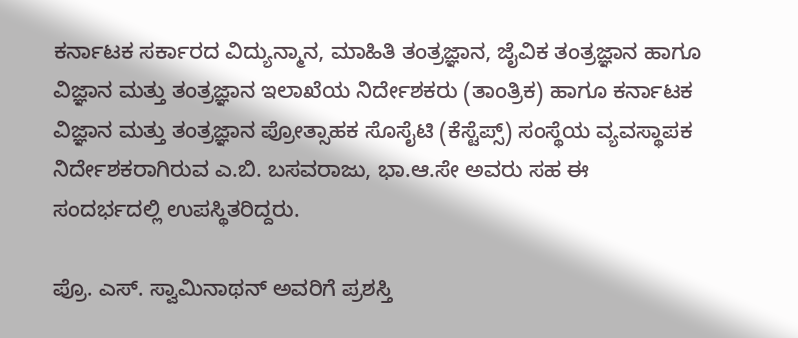ಕರ್ನಾಟಕ ಸರ್ಕಾರದ ವಿದ್ಯುನ್ಮಾನ, ಮಾಹಿತಿ ತಂತ್ರಜ್ಞಾನ, ಜೈವಿಕ ತಂತ್ರಜ್ಞಾನ ಹಾಗೂ ವಿಜ್ಞಾನ ಮತ್ತು ತಂತ್ರಜ್ಞಾನ ಇಲಾಖೆಯ ನಿರ್ದೇಶಕರು (ತಾಂತ್ರಿಕ) ಹಾಗೂ ಕರ್ನಾಟಕ ವಿಜ್ಞಾನ ಮತ್ತು ತಂತ್ರಜ್ಞಾನ ಪ್ರೋತ್ಸಾಹಕ ಸೊಸೈಟಿ (ಕೆಸ್ಟೆಪ್ಸ್) ಸಂಸ್ಥೆಯ ವ್ಯವಸ್ಥಾಪಕ ನಿರ್ದೇಶಕರಾಗಿರುವ ಎ.ಬಿ. ಬಸವರಾಜು, ಭಾ.ಆ.ಸೇ ಅವರು ಸಹ ಈ ಸಂದರ್ಭದಲ್ಲಿ ಉಪಸ್ಥಿತರಿದ್ದರು.

ಪ್ರೊ. ಎಸ್. ಸ್ವಾಮಿನಾಥನ್ ಅವರಿಗೆ ಪ್ರಶಸ್ತಿ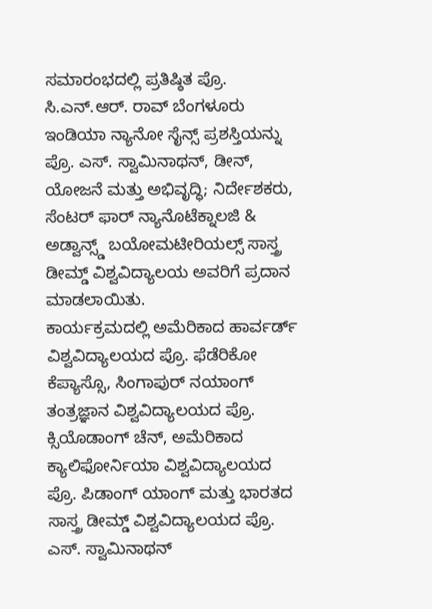ಸಮಾರಂಭದಲ್ಲಿ ಪ್ರತಿಷ್ಠಿತ ಪ್ರೊ. ಸಿ.ಎನ್.ಆರ್. ರಾವ್ ಬೆಂಗಳೂರು ಇಂಡಿಯಾ ನ್ಯಾನೋ ಸೈನ್ಸ್ ಪ್ರಶಸ್ತಿಯನ್ನು ಪ್ರೊ. ಎಸ್. ಸ್ವಾಮಿನಾಥನ್, ಡೀನ್, ಯೋಜನೆ ಮತ್ತು ಅಭಿವೃದ್ಧಿ; ನಿರ್ದೇಶಕರು, ಸೆಂಟರ್ ಫಾರ್ ನ್ಯಾನೊಟೆಕ್ನಾಲಜಿ & ಅಡ್ವಾನ್ಸ್ಡ್ ಬಯೋಮಟೀರಿಯಲ್ಸ್ ಸಾಸ್ತ್ರ ಡೀಮ್ಡ್ ವಿಶ್ವವಿದ್ಯಾಲಯ ಅವರಿಗೆ ಪ್ರದಾನ ಮಾಡಲಾಯಿತು.
ಕಾರ್ಯಕ್ರಮದಲ್ಲಿ ಅಮೆರಿಕಾದ ಹಾರ್ವರ್ಡ್ ವಿಶ್ವವಿದ್ಯಾಲಯದ ಪ್ರೊ. ಫೆಡೆರಿಕೋ ಕೆಪ್ಯಾಸ್ಸೊ, ಸಿಂಗಾಪುರ್ ನಯಾಂಗ್ ತಂತ್ರಜ್ಞಾನ ವಿಶ್ವವಿದ್ಯಾಲಯದ ಪ್ರೊ. ಕ್ಸಿಯೊಡಾಂಗ್ ಚೆನ್, ಅಮೆರಿಕಾದ ಕ್ಯಾಲಿಫೋರ್ನಿಯಾ ವಿಶ್ವವಿದ್ಯಾಲಯದ ಪ್ರೊ. ಪಿಡಾಂಗ್ ಯಾಂಗ್ ಮತ್ತು ಭಾರತದ ಸಾಸ್ತ್ರ ಡೀಮ್ಡ್ ವಿಶ್ವವಿದ್ಯಾಲಯದ ಪ್ರೊ. ಎಸ್. ಸ್ವಾಮಿನಾಥನ್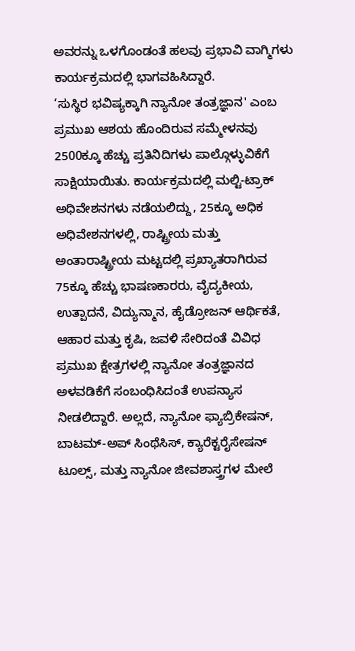ಅವರನ್ನು ಒಳಗೊಂಡಂತೆ ಹಲವು ಪ್ರಭಾವಿ ವಾಗ್ಮಿಗಳು ಕಾರ್ಯಕ್ರಮದಲ್ಲಿ ಭಾಗವಹಿಸಿದ್ದಾರೆ.
‘ಸುಸ್ಥಿರ ಭವಿಷ್ಯಕ್ಕಾಗಿ ನ್ಯಾನೋ ತಂತ್ರಜ್ಞಾನ' ಎಂಬ ಪ್ರಮುಖ ಆಶಯ ಹೊಂದಿರುವ ಸಮ್ಮೇಳನವು 2500ಕ್ಕೂ ಹೆಚ್ಚು ಪ್ರತಿನಿದಿಗಳು ಪಾಲ್ಗೊಳ್ಳುವಿಕೆಗೆ ಸಾಕ್ಷಿಯಾಯಿತು. ಕಾರ್ಯಕ್ರಮದಲ್ಲಿ ಮಲ್ಟಿ-ಟ್ರಾಕ್ ಅಧಿವೇಶನಗಳು ನಡೆಯಲಿದ್ದು, 25ಕ್ಕೂ ಅಧಿಕ ಅಧಿವೇಶನಗಳಲ್ಲಿ, ರಾಷ್ಟ್ರೀಯ ಮತ್ತು ಅಂತಾರಾಷ್ಟ್ರೀಯ ಮಟ್ಟದಲ್ಲಿ ಪ್ರಖ್ಯಾತರಾಗಿರುವ 75ಕ್ಕೂ ಹೆಚ್ಚು ಭಾಷಣಕಾರರು, ವೈದ್ಯಕೀಯ, ಉತ್ಪಾದನೆ, ವಿದ್ಯುನ್ಮಾನ, ಹೈಡ್ರೋಜನ್ ಆರ್ಥಿಕತೆ, ಆಹಾರ ಮತ್ತು ಕೃಷಿ, ಜವಳಿ ಸೇರಿದಂತೆ ವಿವಿಧ ಪ್ರಮುಖ ಕ್ಷೇತ್ರಗಳಲ್ಲಿ ನ್ಯಾನೋ ತಂತ್ರಜ್ಞಾನದ ಅಳವಡಿಕೆಗೆ ಸಂಬಂಧಿಸಿದಂತೆ ಉಪನ್ಯಾಸ ನೀಡಲಿದ್ದಾರೆ. ಅಲ್ಲದೆ, ನ್ಯಾನೋ ಫ್ಯಾಬ್ರಿಕೇಷನ್, ಬಾಟಮ್-ಅಪ್ ಸಿಂಥೆಸಿಸ್, ಕ್ಯಾರೆಕ್ಟರೈಸೇಷನ್ ಟೂಲ್ಸ್, ಮತ್ತು ನ್ಯಾನೋ ಜೀವಶಾಸ್ತ್ರಗಳ ಮೇಲೆ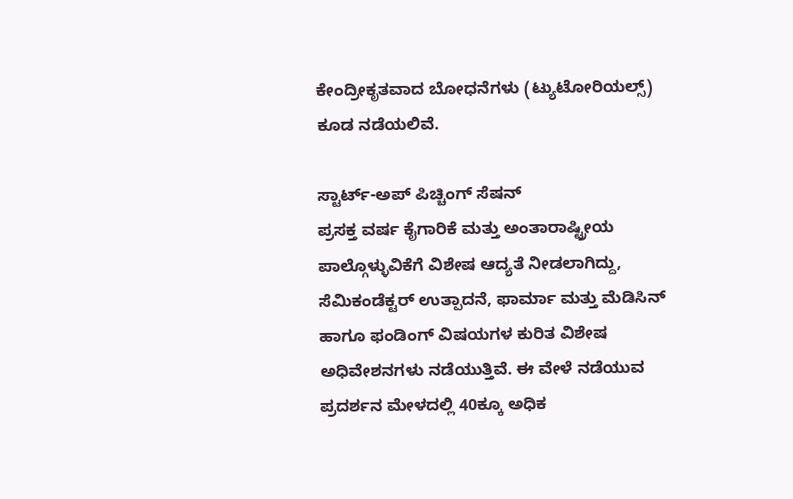ಕೇಂದ್ರೀಕೃತವಾದ ಬೋಧನೆಗಳು (ಟ್ಯುಟೋರಿಯಲ್ಸ್) ಕೂಡ ನಡೆಯಲಿವೆ.

ಸ್ಟಾರ್ಟ್-ಅಪ್ ಪಿಚ್ಚಿಂಗ್ ಸೆಷನ್
ಪ್ರಸಕ್ತ ವರ್ಷ ಕೈಗಾರಿಕೆ ಮತ್ತು ಅಂತಾರಾಷ್ಟ್ರೀಯ ಪಾಲ್ಗೊಳ್ಳುವಿಕೆಗೆ ವಿಶೇಷ ಆದ್ಯತೆ ನೀಡಲಾಗಿದ್ದು, ಸೆಮಿಕಂಡೆಕ್ಟರ್ ಉತ್ಪಾದನೆ, ಫಾರ್ಮಾ ಮತ್ತು ಮೆಡಿಸಿನ್ ಹಾಗೂ ಫಂಡಿಂಗ್ ವಿಷಯಗಳ ಕುರಿತ ವಿಶೇಷ ಅಧಿವೇಶನಗಳು ನಡೆಯುತ್ತಿವೆ. ಈ ವೇಳೆ ನಡೆಯುವ ಪ್ರದರ್ಶನ ಮೇಳದಲ್ಲಿ 40ಕ್ಕೂ ಅಧಿಕ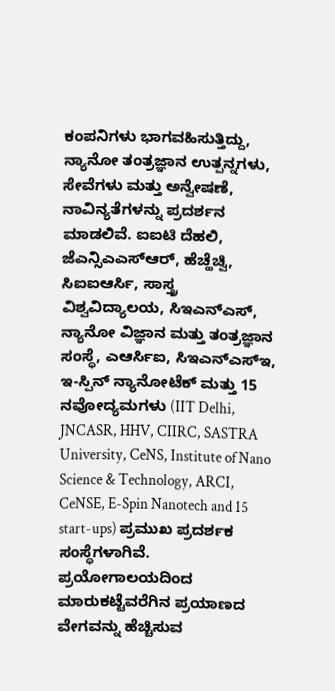ಕಂಪನಿಗಳು ಭಾಗವಹಿಸುತ್ತಿದ್ದು, ನ್ಯಾನೋ ತಂತ್ರಜ್ಞಾನ ಉತ್ಪನ್ನಗಳು, ಸೇವೆಗಳು ಮತ್ತು ಅನ್ವೇಷಣೆ, ನಾವಿನ್ಯತೆಗಳನ್ನು ಪ್ರದರ್ಶನ ಮಾಡಲಿವೆ. ಐಐಟಿ ದೆಹಲಿ, ಜೆಎನ್ಸಿಎಎಸ್ಆರ್, ಹೆಚ್ಹೆಚ್ವಿ, ಸಿಐಐಆರ್ಸಿ, ಸಾಸ್ತ್ರ ವಿಶ್ವವಿದ್ಯಾಲಯ, ಸಿಇಎನ್ಎಸ್, ನ್ಯಾನೋ ವಿಜ್ಞಾನ ಮತ್ತು ತಂತ್ರಜ್ಞಾನ ಸಂಸ್ಥೆ, ಎಆರ್ಸಿಐ, ಸಿಇಎನ್ಎಸ್ಇ, ಇ-ಸ್ಪಿನ್ ನ್ಯಾನೋಟೆಕ್ ಮತ್ತು 15 ನವೋದ್ಯಮಗಳು (IIT Delhi, JNCASR, HHV, CIIRC, SASTRA University, CeNS, Institute of Nano Science & Technology, ARCI, CeNSE, E-Spin Nanotech and 15 start-ups) ಪ್ರಮುಖ ಪ್ರದರ್ಶಕ ಸಂಸ್ಥೆಗಳಾಗಿವೆ. ಪ್ರಯೋಗಾಲಯದಿಂದ ಮಾರುಕಟ್ಟೆವರೆಗಿನ ಪ್ರಯಾಣದ ವೇಗವನ್ನು ಹೆಚ್ಚಿಸುವ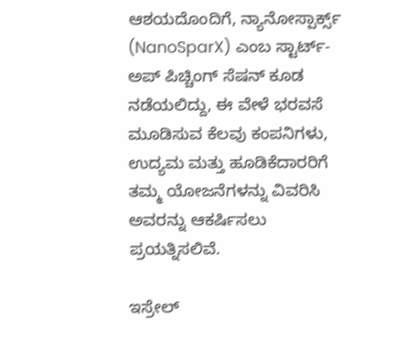ಆಶಯದೊಂದಿಗೆ, ನ್ಯಾನೋಸ್ಪಾರ್ಕ್ಸ್ (NanoSparX) ಎಂಬ ಸ್ಟಾರ್ಟ್-ಅಪ್ ಪಿಚ್ಚಿಂಗ್ ಸೆಷನ್ ಕೂಡ ನಡೆಯಲಿದ್ದು, ಈ ವೇಳೆ ಭರವಸೆ ಮೂಡಿಸುವ ಕೆಲವು ಕಂಪನಿಗಳು, ಉದ್ಯಮ ಮತ್ತು ಹೂಡಿಕೆದಾರರಿಗೆ ತಮ್ಮ ಯೋಜನೆಗಳನ್ನು ವಿವರಿಸಿ ಅವರನ್ನು ಆಕರ್ಷಿಸಲು ಪ್ರಯತ್ನಿಸಲಿವೆ.

ಇಸ್ರೇಲ್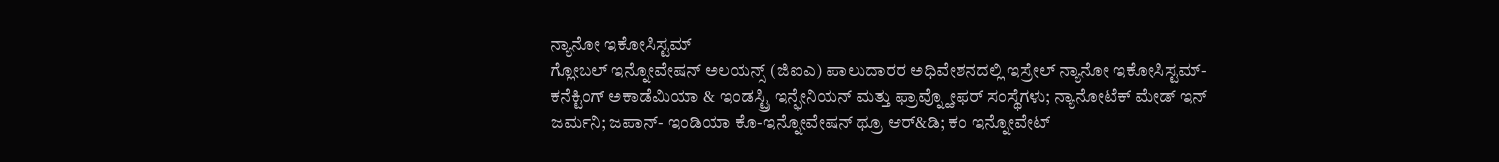ನ್ಯಾನೋ ಇಕೋಸಿಸ್ಟಮ್
ಗ್ಲೋಬಲ್ ಇನ್ನೋವೇಷನ್ ಅಲಯನ್ಸ್ (ಜಿಐಎ) ಪಾಲುದಾರರ ಅಧಿವೇಶನದಲ್ಲಿ ಇಸ್ರೇಲ್ ನ್ಯಾನೋ ಇಕೋಸಿಸ್ಟಮ್-ಕನೆಕ್ಟಿಂಗ್ ಅಕಾಡೆಮಿಯಾ & ಇಂಡಸ್ಟ್ರಿ ಇನ್ಫೇನಿಯನ್ ಮತ್ತು ಫ್ರಾವ್ನ್ಹೋಫರ್ ಸಂಸ್ಥೆಗಳು; ನ್ಯಾನೋಟೆಕ್ ಮೇಡ್ ಇನ್ ಜರ್ಮನಿ; ಜಪಾನ್- ಇಂಡಿಯಾ ಕೊ-ಇನ್ನೋವೇಷನ್ ಥ್ರೂ ಆರ್&ಡಿ; ಕಂ ಇನ್ನೋವೇಟ್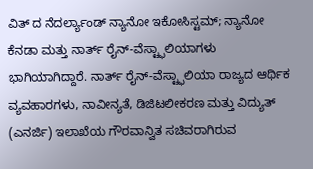ವಿತ್ ದ ನೆದರ್ಲ್ಯಾಂಡ್ ನ್ಯಾನೋ ಇಕೋಸಿಸ್ಟಮ್; ನ್ಯಾನೋ ಕೆನಡಾ ಮತ್ತು ನಾರ್ತ್ ರೈನ್-ವೆಸ್ಟ್ಫಾಲಿಯಾಗಳು ಭಾಗಿಯಾಗಿದ್ದಾರೆ. ನಾರ್ತ್ ರೈನ್-ವೆಸ್ಟ್ಫಾಲಿಯಾ ರಾಜ್ಯದ ಆರ್ಥಿಕ ವ್ಯವಹಾರಗಳು, ನಾವೀನ್ಯತೆ, ಡಿಜಿಟಲೀಕರಣ ಮತ್ತು ವಿದ್ಯುತ್ (ಎನರ್ಜಿ) ಇಲಾಖೆಯ ಗೌರವಾನ್ವಿತ ಸಚಿವರಾಗಿರುವ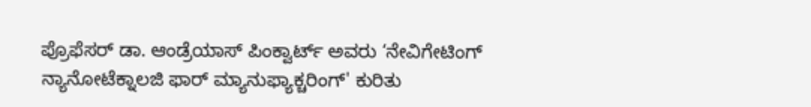ಪ್ರೊಫೆಸರ್ ಡಾ. ಆಂಡ್ರೆಯಾಸ್ ಪಿಂಕ್ವಾರ್ಟ್ ಅವರು ‘ನೇವಿಗೇಟಿಂಗ್ ನ್ಯಾನೋಟೆಕ್ನಾಲಜಿ ಫಾರ್ ಮ್ಯಾನುಫ್ಯಾಕ್ಚರಿಂಗ್' ಕುರಿತು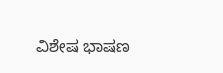ವಿಶೇಷ ಭಾಷಣ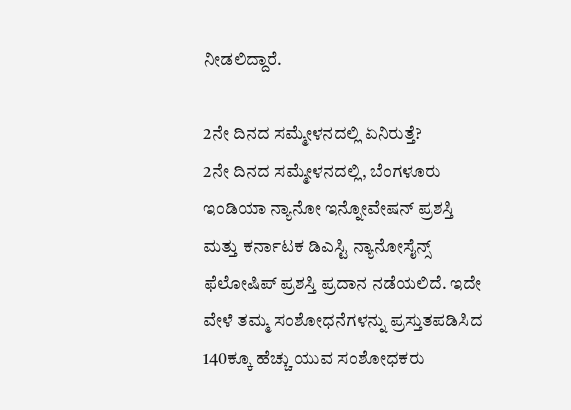ನೀಡಲಿದ್ದಾರೆ.

2ನೇ ದಿನದ ಸಮ್ಮೇಳನದಲ್ಲಿ ಏನಿರುತ್ತೆ?
2ನೇ ದಿನದ ಸಮ್ಮೇಳನದಲ್ಲಿ, ಬೆಂಗಳೂರು ಇಂಡಿಯಾ ನ್ಯಾನೋ ಇನ್ನೋವೇಷನ್ ಪ್ರಶಸ್ತಿ ಮತ್ತು ಕರ್ನಾಟಕ ಡಿಎಸ್ಟಿ ನ್ಯಾನೋಸೈನ್ಸ್ ಫೆಲೋಷಿಪ್ ಪ್ರಶಸ್ತಿ ಪ್ರದಾನ ನಡೆಯಲಿದೆ. ಇದೇ ವೇಳೆ ತಮ್ಮ ಸಂಶೋಧನೆಗಳನ್ನು ಪ್ರಸ್ತುತಪಡಿಸಿದ 140ಕ್ಕೂ ಹೆಚ್ಚು ಯುವ ಸಂಶೋಧಕರು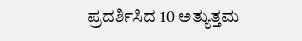ಪ್ರದರ್ಶಿಸಿದ 10 ಅತ್ಯುತ್ತಮ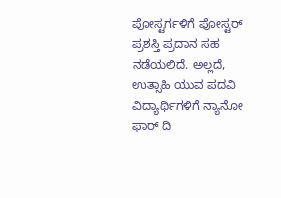ಪೋಸ್ಟರ್ಗಳಿಗೆ ಪೋಸ್ಟರ್ ಪ್ರಶಸ್ತಿ ಪ್ರದಾನ ಸಹ ನಡೆಯಲಿದೆ. ಅಲ್ಲದೆ, ಉತ್ಸಾಹಿ ಯುವ ಪದವಿ ವಿದ್ಯಾರ್ಥಿಗಳಿಗೆ ನ್ಯಾನೋ ಫಾರ್ ದಿ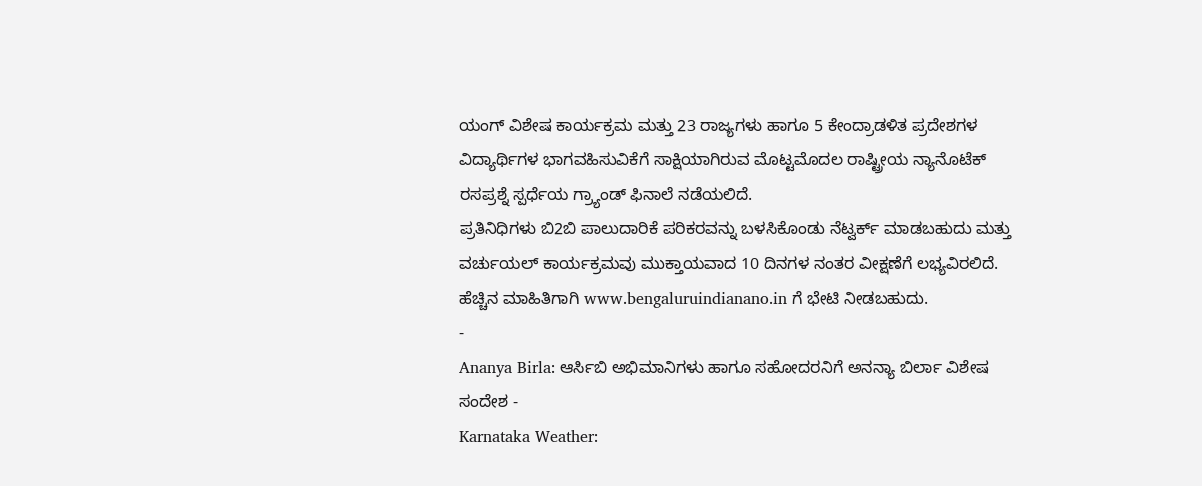ಯಂಗ್ ವಿಶೇಷ ಕಾರ್ಯಕ್ರಮ ಮತ್ತು 23 ರಾಜ್ಯಗಳು ಹಾಗೂ 5 ಕೇಂದ್ರಾಡಳಿತ ಪ್ರದೇಶಗಳ ವಿದ್ಯಾರ್ಥಿಗಳ ಭಾಗವಹಿಸುವಿಕೆಗೆ ಸಾಕ್ಷಿಯಾಗಿರುವ ಮೊಟ್ಟಮೊದಲ ರಾಷ್ಟ್ರೀಯ ನ್ಯಾನೊಟೆಕ್ ರಸಪ್ರಶ್ನೆ ಸ್ಪರ್ಧೆಯ ಗ್ರ್ಯಾಂಡ್ ಫಿನಾಲೆ ನಡೆಯಲಿದೆ.
ಪ್ರತಿನಿಧಿಗಳು ಬಿ2ಬಿ ಪಾಲುದಾರಿಕೆ ಪರಿಕರವನ್ನು ಬಳಸಿಕೊಂಡು ನೆಟ್ವರ್ಕ್ ಮಾಡಬಹುದು ಮತ್ತು ವರ್ಚುಯಲ್ ಕಾರ್ಯಕ್ರಮವು ಮುಕ್ತಾಯವಾದ 10 ದಿನಗಳ ನಂತರ ವೀಕ್ಷಣೆಗೆ ಲಭ್ಯವಿರಲಿದೆ. ಹೆಚ್ಚಿನ ಮಾಹಿತಿಗಾಗಿ www.bengaluruindianano.in ಗೆ ಭೇಟಿ ನೀಡಬಹುದು.
-
Ananya Birla: ಆರ್ಸಿಬಿ ಅಭಿಮಾನಿಗಳು ಹಾಗೂ ಸಹೋದರನಿಗೆ ಅನನ್ಯಾ ಬಿರ್ಲಾ ವಿಶೇಷ ಸಂದೇಶ -
Karnataka Weather: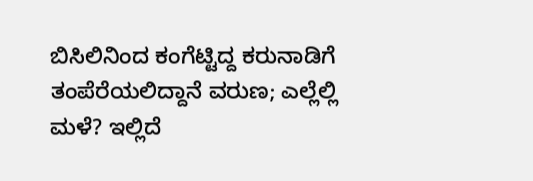ಬಿಸಿಲಿನಿಂದ ಕಂಗೆಟ್ಟಿದ್ದ ಕರುನಾಡಿಗೆ ತಂಪೆರೆಯಲಿದ್ದಾನೆ ವರುಣ; ಎಲ್ಲೆಲ್ಲಿ ಮಳೆ? ಇಲ್ಲಿದೆ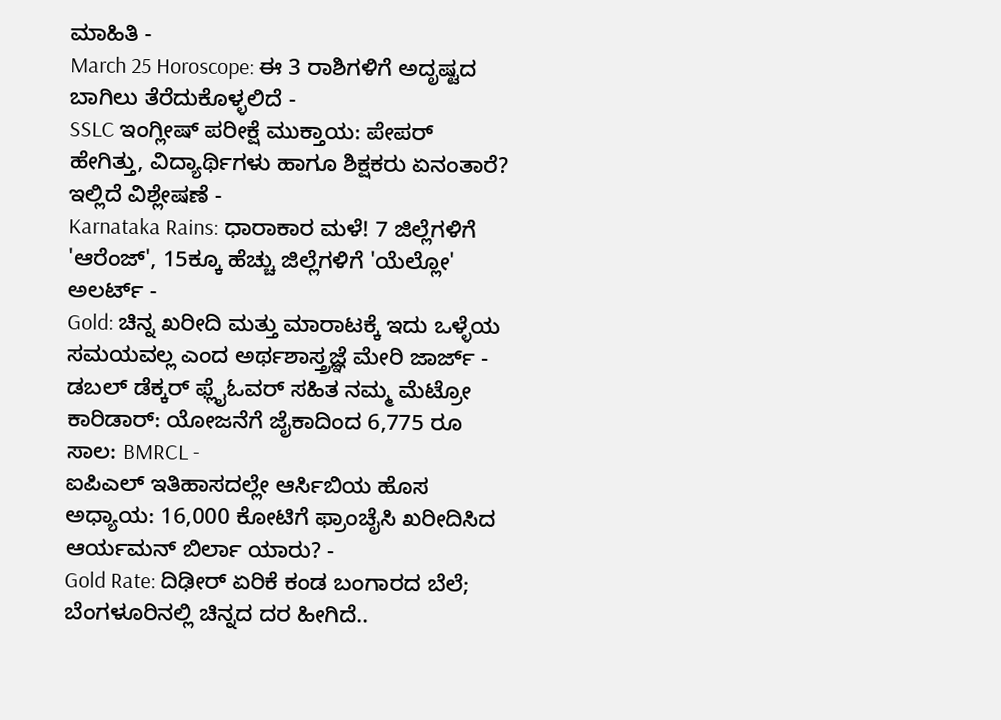ಮಾಹಿತಿ -
March 25 Horoscope: ಈ 3 ರಾಶಿಗಳಿಗೆ ಅದೃಷ್ಟದ ಬಾಗಿಲು ತೆರೆದುಕೊಳ್ಳಲಿದೆ -
SSLC ಇಂಗ್ಲೀಷ್ ಪರೀಕ್ಷೆ ಮುಕ್ತಾಯ: ಪೇಪರ್ ಹೇಗಿತ್ತು, ವಿದ್ಯಾರ್ಥಿಗಳು ಹಾಗೂ ಶಿಕ್ಷಕರು ಏನಂತಾರೆ? ಇಲ್ಲಿದೆ ವಿಶ್ಲೇಷಣೆ -
Karnataka Rains: ಧಾರಾಕಾರ ಮಳೆ! 7 ಜಿಲ್ಲೆಗಳಿಗೆ 'ಆರೆಂಜ್', 15ಕ್ಕೂ ಹೆಚ್ಚು ಜಿಲ್ಲೆಗಳಿಗೆ 'ಯೆಲ್ಲೋ' ಅಲರ್ಟ್ -
Gold: ಚಿನ್ನ ಖರೀದಿ ಮತ್ತು ಮಾರಾಟಕ್ಕೆ ಇದು ಒಳ್ಳೆಯ ಸಮಯವಲ್ಲ ಎಂದ ಅರ್ಥಶಾಸ್ತ್ರಜ್ಞೆ ಮೇರಿ ಜಾರ್ಜ್ -
ಡಬಲ್ ಡೆಕ್ಕರ್ ಫ್ಲೈಓವರ್ ಸಹಿತ ನಮ್ಮ ಮೆಟ್ರೋ ಕಾರಿಡಾರ್: ಯೋಜನೆಗೆ ಜೈಕಾದಿಂದ 6,775 ರೂ ಸಾಲ: BMRCL -
ಐಪಿಎಲ್ ಇತಿಹಾಸದಲ್ಲೇ ಆರ್ಸಿಬಿಯ ಹೊಸ ಅಧ್ಯಾಯ: 16,000 ಕೋಟಿಗೆ ಫ್ರಾಂಚೈಸಿ ಖರೀದಿಸಿದ ಆರ್ಯಮನ್ ಬಿರ್ಲಾ ಯಾರು? -
Gold Rate: ದಿಢೀರ್ ಏರಿಕೆ ಕಂಡ ಬಂಗಾರದ ಬೆಲೆ; ಬೆಂಗಳೂರಿನಲ್ಲಿ ಚಿನ್ನದ ದರ ಹೀಗಿದೆ..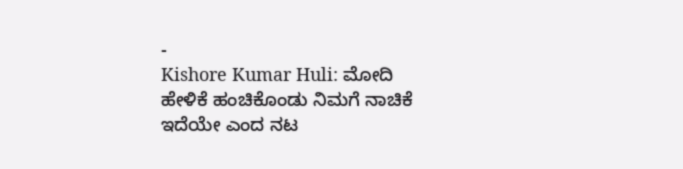-
Kishore Kumar Huli: ಮೋದಿ ಹೇಳಿಕೆ ಹಂಚಿಕೊಂಡು ನಿಮಗೆ ನಾಚಿಕೆ ಇದೆಯೇ ಎಂದ ನಟ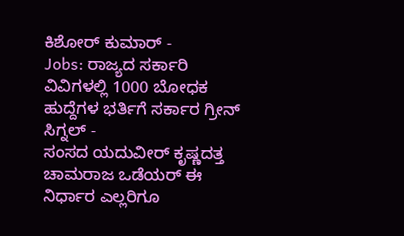ಕಿಶೋರ್ ಕುಮಾರ್ -
Jobs: ರಾಜ್ಯದ ಸರ್ಕಾರಿ ವಿವಿಗಳಲ್ಲಿ 1000 ಬೋಧಕ ಹುದ್ದೆಗಳ ಭರ್ತಿಗೆ ಸರ್ಕಾರ ಗ್ರೀನ್ ಸಿಗ್ನಲ್ -
ಸಂಸದ ಯದುವೀರ್ ಕೃಷ್ಣದತ್ತ ಚಾಮರಾಜ ಒಡೆಯರ್ ಈ ನಿರ್ಧಾರ ಎಲ್ಲರಿಗೂ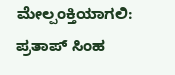ಮೇಲ್ಪಂಕ್ತಿಯಾಗಲಿ: ಪ್ರತಾಪ್ ಸಿಂಹ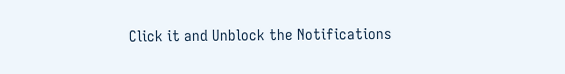Click it and Unblock the Notifications